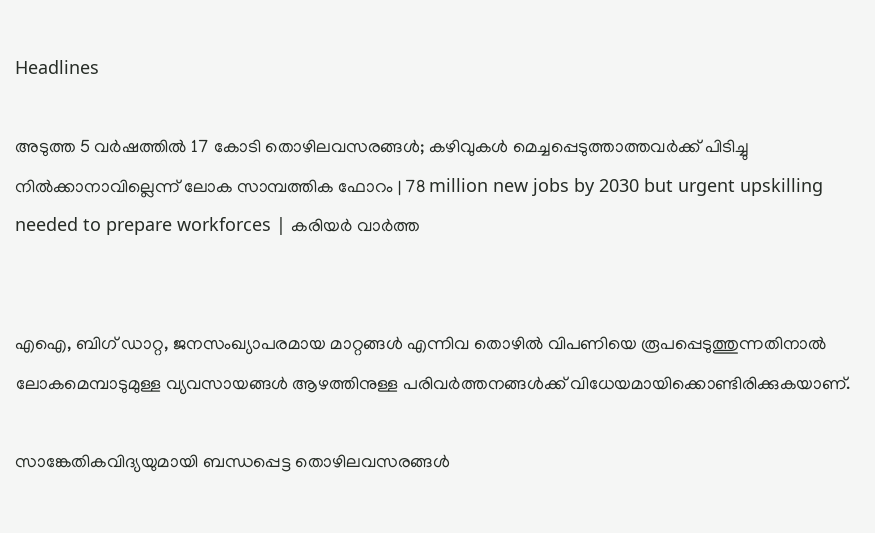Headlines

അടുത്ത 5 വർഷത്തിൽ 17 കോടി തൊഴിലവസരങ്ങള്‍; കഴിവുകൾ മെച്ചപ്പെടുത്താത്തവർക്ക് പിടിച്ചു നിൽക്കാനാവില്ലെന്ന് ലോക സാമ്പത്തിക ഫോറം | 78 million new jobs by 2030 but urgent upskilling needed to prepare workforces | കരിയർ വാർത്ത


എഐ, ബിഗ് ഡാറ്റ, ജനസംഖ്യാപരമായ മാറ്റങ്ങള്‍ എന്നിവ തൊഴില്‍ വിപണിയെ രൂപപ്പെടുത്തുന്നതിനാല്‍ ലോകമെമ്പാടുമുള്ള വ്യവസായങ്ങള്‍ ആഴത്തിനുള്ള പരിവര്‍ത്തനങ്ങള്‍ക്ക് വിധേയമായിക്കൊണ്ടിരിക്കുകയാണ്.

സാങ്കേതികവിദ്യയുമായി ബന്ധപ്പെട്ട തൊഴിലവസരങ്ങള്‍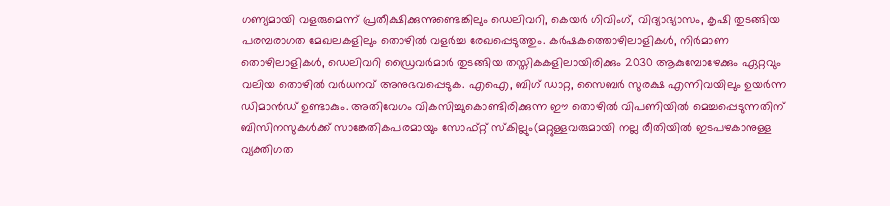ഗണ്യമായി വളരുമെന്ന് പ്രതീക്ഷിക്കുന്നുണ്ടെങ്കിലും ഡെലിവറി, കെയര്‍ ഗിവിംഗ്, വിദ്യാഭ്യാസം, കൃഷി തുടങ്ങിയ പരമ്പരാഗത മേഖലകളിലും തൊഴില്‍ വളര്‍ച്ച രേഖപ്പെടുത്തും. കര്‍ഷകത്തൊഴിലാളികള്‍, നിര്‍മാണ തൊഴിലാളികള്‍, ഡെലിവറി ഡ്രൈവര്‍മാര്‍ തുടങ്ങിയ തസ്തികകളിലായിരിക്കും 2030 ആകുമ്പോഴേക്കും ഏറ്റവും വലിയ തൊഴില്‍ വര്‍ധനവ് അനുഭവപ്പെടുക. എഐ, ബിഗ് ഡാറ്റ, സൈബര്‍ സുരക്ഷ എന്നിവയിലും ഉയര്‍ന്ന ഡിമാന്‍ഡ് ഉണ്ടാകും. അതിവേഗം വികസിച്ചുകൊണ്ടിരിക്കുന്ന ഈ തൊഴില്‍ വിപണിയില്‍ മെച്ചപ്പെടുന്നതിന് ബിസിനസുകള്‍ക്ക് സാങ്കേതികപരമായും സോഫ്റ്റ് സ്‌കില്ലും(മറ്റുള്ളവരുമായി നല്ല രീതിയില്‍ ഇടപഴകാനുള്ള വ്യക്തിഗത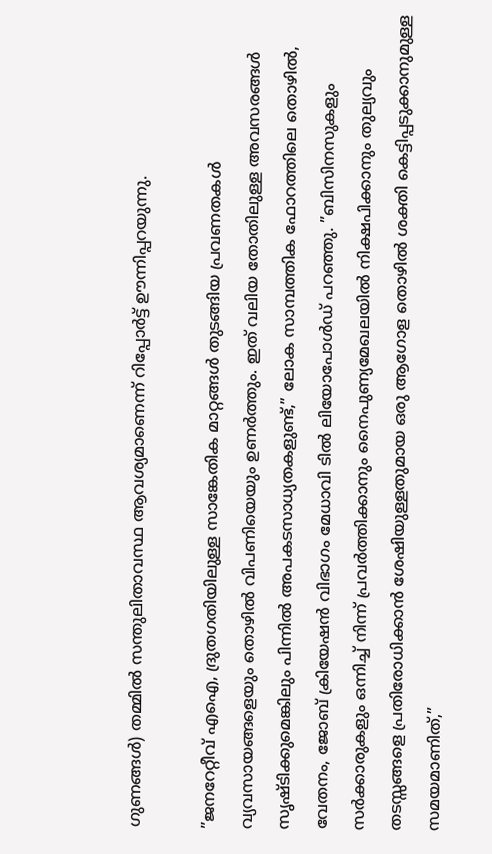ഗുണങ്ങള്‍) തമ്മില്‍ സന്തുലിതാവസ്ഥ ആവശ്യമാണെന്ന് റിപ്പോര്‍ട്ട് ഊന്നിപ്പറയുന്നു.

”ജനറേറ്റീവ് എഐ, ദ്രുതഗതിയിലുള്ള സാങ്കേതിക മാറ്റങ്ങള്‍ തുടങ്ങിയ പ്രവണതകള്‍ വ്യവസായങ്ങളെയും തൊഴില്‍ വിപണിയെയും ഉണര്‍ത്തും. ഇത് വലിയ തോതിലുള്ള അവസരങ്ങള്‍ സൃഷ്ടിക്കുമെങ്കിലും പിന്നില്‍ അപകടസാധ്യതകളുണ്ട്,” ലോക സാമ്പത്തിക ഫോറത്തിലെ തൊഴില്‍, വേതനം, ജോബ് ക്രിയേഷന്‍ വിഭാഗം മേധാവി ടില്‍ ലിയോപോള്‍ഡ് പറഞ്ഞു. ”ബിസിനസുകളും സര്‍ക്കാരുകളും ഒന്നിച്ച് നിന്ന് പ്രവര്‍ത്തിക്കാനും നൈപുണ്യമേഖലയില്‍ നിക്ഷപിക്കാനും തുല്യവും തടസ്സങ്ങളെ പ്രതിരോധിക്കാൻ ശേഷിയുള്ളതുമായ ഒരു ആഗോള തൊഴില്‍ ശക്തി കെട്ടിപ്പടുക്കാനുമുള്ള സമയമാണിത്,”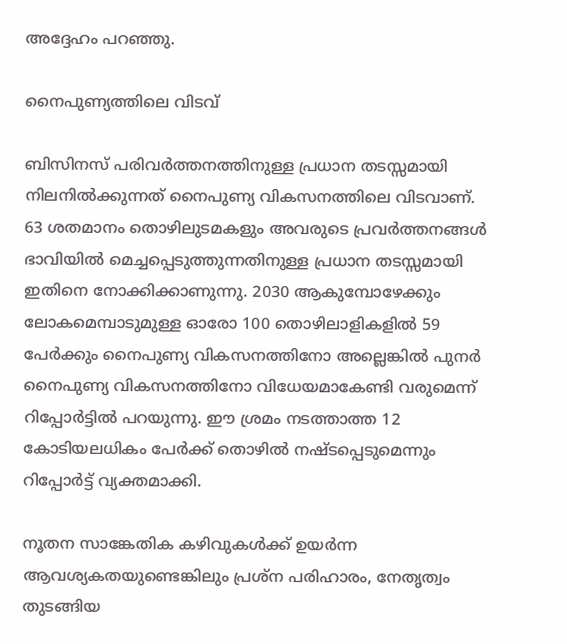അദ്ദേഹം പറഞ്ഞു.

നൈപുണ്യത്തിലെ വിടവ്

ബിസിനസ് പരിവര്‍ത്തനത്തിനുള്ള പ്രധാന തടസ്സമായി നിലനില്‍ക്കുന്നത് നൈപുണ്യ വികസനത്തിലെ വിടവാണ്. 63 ശതമാനം തൊഴിലുടമകളും അവരുടെ പ്രവര്‍ത്തനങ്ങള്‍ ഭാവിയില്‍ മെച്ചപ്പെടുത്തുന്നതിനുള്ള പ്രധാന തടസ്സമായി ഇതിനെ നോക്കിക്കാണുന്നു. 2030 ആകുമ്പോഴേക്കും ലോകമെമ്പാടുമുള്ള ഓരോ 100 തൊഴിലാളികളില്‍ 59 പേര്‍ക്കും നൈപുണ്യ വികസനത്തിനോ അല്ലെങ്കില്‍ പുനര്‍ നൈപുണ്യ വികസനത്തിനോ വിധേയമാകേണ്ടി വരുമെന്ന് റിപ്പോര്‍ട്ടില്‍ പറയുന്നു. ഈ ശ്രമം നടത്താത്ത 12 കോടിയലധികം പേര്‍ക്ക് തൊഴില്‍ നഷ്ടപ്പെടുമെന്നും റിപ്പോര്‍ട്ട് വ്യക്തമാക്കി.

നൂതന സാങ്കേതിക കഴിവുകള്‍ക്ക് ഉയര്‍ന്ന ആവശ്യകതയുണ്ടെങ്കിലും പ്രശ്‌ന പരിഹാരം, നേതൃത്വം തുടങ്ങിയ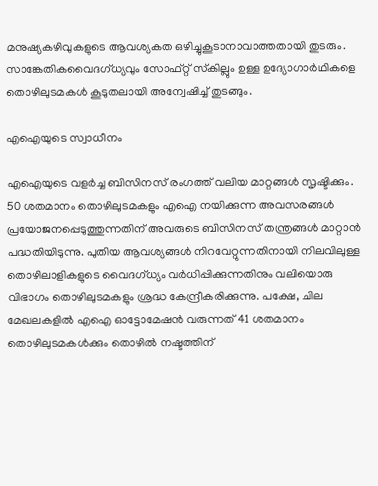മനുഷ്യകഴിവുകളുടെ ആവശ്യകത ഒഴിച്ചുകൂടാനാവാത്തതായി തുടരും. സാങ്കേതികവൈദഗ്ധ്യവും സോഫ്റ്റ് സ്‌കില്ലും ഉള്ള ഉദ്യോഗാര്‍ഥികളെ തൊഴിലുടമകള്‍ കൂടുതലായി അന്വേഷിച്ച് തുടങ്ങും.

എഐയുടെ സ്വാധീനം

എഐയുടെ വളര്‍ച്ച ബിസിനസ് രംഗത്ത് വലിയ മാറ്റങ്ങള്‍ സൃഷ്ടിക്കും. 50 ശതമാനം തൊഴിലുടമകളും എഐ നയിക്കുന്ന അവസരങ്ങള്‍ പ്രയോജനപ്പെടുത്തുന്നതിന് അവരുടെ ബിസിനസ് തന്ത്രങ്ങള്‍ മാറ്റാന്‍ പദ്ധതിയിടുന്നു. പുതിയ ആവശ്യങ്ങള്‍ നിറവേറ്റുന്നതിനായി നിലവിലുള്ള തൊഴിലാളികളുടെ വൈദഗ്ധ്യം വര്‍ധിപ്പിക്കുന്നതിനും വലിയൊരു വിഭാഗം തൊഴിലുടമകളും ശ്രദ്ധ കേന്ദ്രീകരിക്കുന്നു. പക്ഷേ, ചില മേഖലകളില്‍ എഐ ഓട്ടോമേഷന്‍ വരുന്നത് 41 ശതമാനം തൊഴിലുടമകള്‍ക്കും തൊഴില്‍ നഷ്ടത്തിന്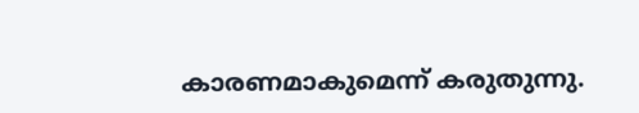കാരണമാകുമെന്ന് കരുതുന്നു.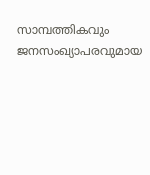സാമ്പത്തികവും ജനസംഖ്യാപരവുമായ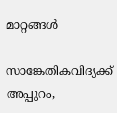മാറ്റങ്ങള്‍

സാങ്കേതികവിദ്യക്ക് അപ്പുറം,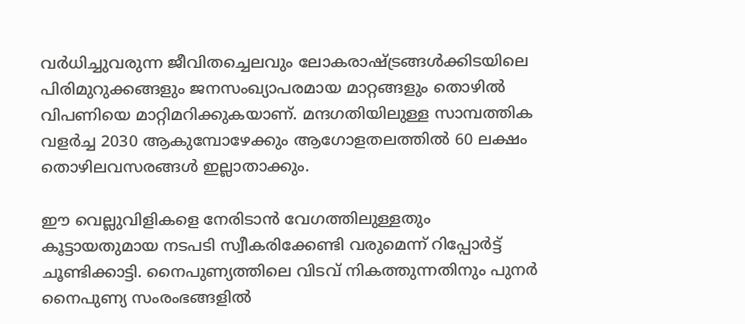വര്‍ധിച്ചുവരുന്ന ജീവിതച്ചെലവും ലോകരാഷ്ട്രങ്ങള്‍ക്കിടയിലെ പിരിമുറുക്കങ്ങളും ജനസംഖ്യാപരമായ മാറ്റങ്ങളും തൊഴില്‍ വിപണിയെ മാറ്റിമറിക്കുകയാണ്. മന്ദഗതിയിലുള്ള സാമ്പത്തിക വളര്‍ച്ച 2030 ആകുമ്പോഴേക്കും ആഗോളതലത്തില്‍ 60 ലക്ഷം തൊഴിലവസരങ്ങള്‍ ഇല്ലാതാക്കും.

ഈ വെല്ലുവിളികളെ നേരിടാന്‍ വേഗത്തിലുള്ളതും കൂട്ടായതുമായ നടപടി സ്വീകരിക്കേണ്ടി വരുമെന്ന് റിപ്പോര്‍ട്ട് ചൂണ്ടിക്കാട്ടി. നൈപുണ്യത്തിലെ വിടവ് നികത്തുന്നതിനും പുനര്‍ നൈപുണ്യ സംരംഭങ്ങളില്‍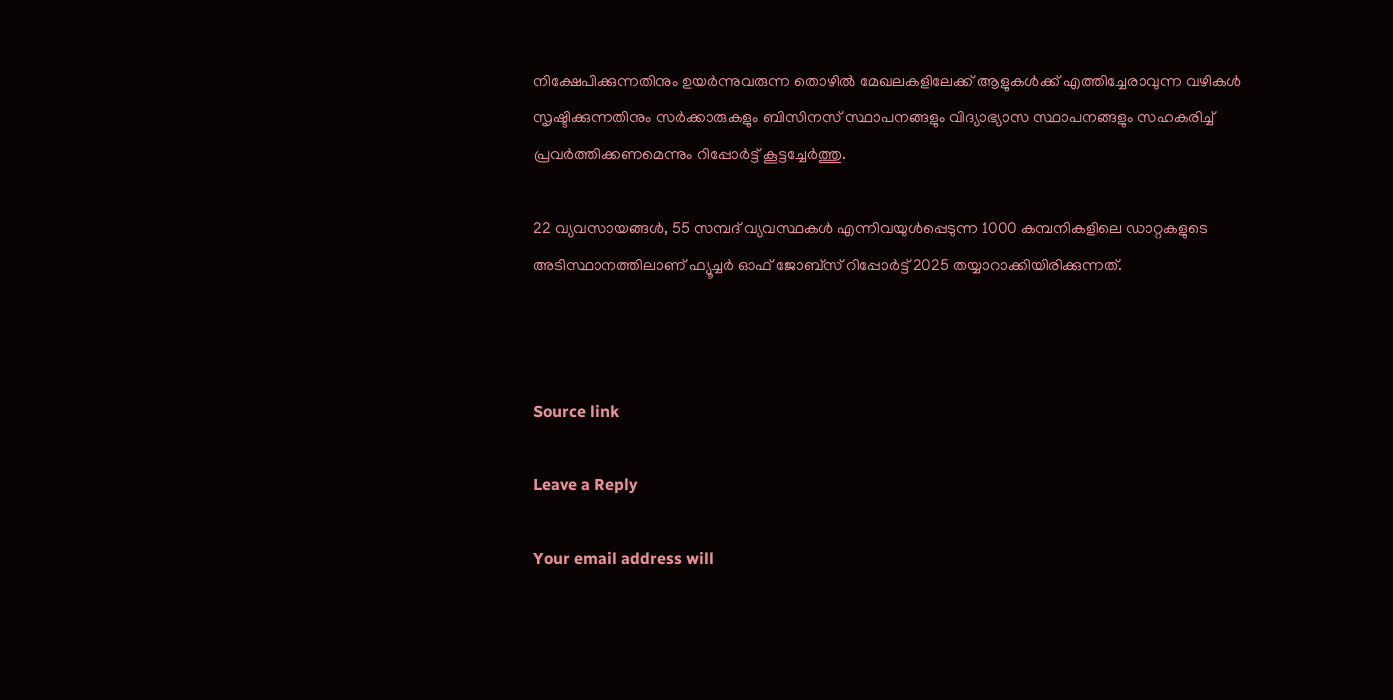നിക്ഷേപിക്കുന്നതിനും ഉയര്‍ന്നുവരുന്ന തൊഴില്‍ മേഖലകളിലേക്ക് ആളുകള്‍ക്ക് എത്തിച്ചേരാവുന്ന വഴികള്‍ സൃഷ്ടിക്കുന്നതിനും സര്‍ക്കാരുകളും ബിസിനസ് സ്ഥാപനങ്ങളും വിദ്യാഭ്യാസ സ്ഥാപനങ്ങളും സഹകരിച്ച് പ്രവര്‍ത്തിക്കണമെന്നും റിപ്പോർട്ട് കൂട്ടച്ചേർത്തു.

22 വ്യവസായങ്ങള്‍, 55 സമ്പദ് വ്യവസ്ഥകള്‍ എന്നിവയുള്‍പ്പെടുന്ന 1000 കമ്പനികളിലെ ഡാറ്റകളുടെ അടിസ്ഥാനത്തിലാണ് ഫ്യൂച്ചര്‍ ഓഫ് ജോബ്‌സ് റിപ്പോര്‍ട്ട് 2025 തയ്യാറാക്കിയിരിക്കുന്നത്.



Source link

Leave a Reply

Your email address will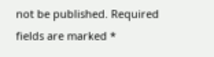not be published. Required fields are marked *